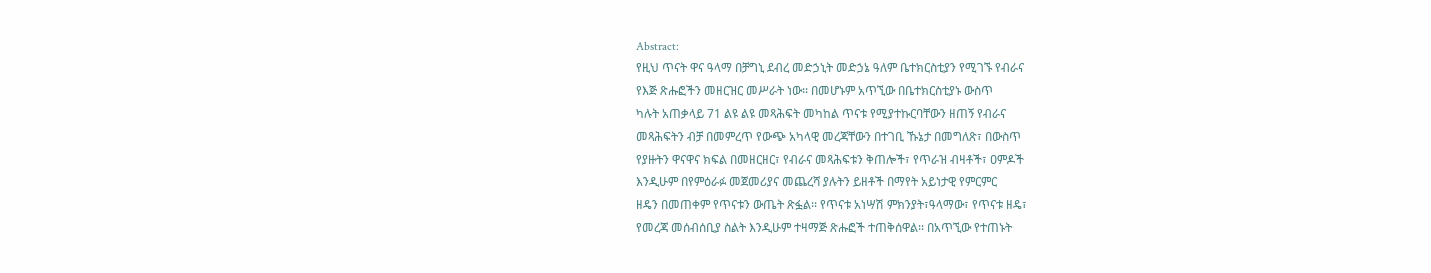Abstract:
የዚህ ጥናት ዋና ዓላማ በቻግኒ ደብረ መድኃኒት መድኃኔ ዓለም ቤተክርስቲያን የሚገኙ የብራና
የእጅ ጽሑፎችን መዘርዝር መሥራት ነው፡፡ በመሆኑም አጥኚው በቤተክርስቲያኑ ውስጥ
ካሉት አጠቃላይ 71 ልዩ ልዩ መጻሕፍት መካከል ጥናቱ የሚያተኩርባቸውን ዘጠኝ የብራና
መጻሕፍትን ብቻ በመምረጥ የውጭ አካላዊ መረጃቸውን በተገቢ ኹኔታ በመግለጽ፣ በውስጥ
የያዙትን ዋናዋና ክፍል በመዘርዘር፣ የብራና መጻሕፍቱን ቅጠሎች፣ የጥራዝ ብዛቶች፣ ዐምዶች
እንዲሁም በየምዕራፉ መጀመሪያና መጨረሻ ያሉትን ይዘቶች በማየት አይነታዊ የምርምር
ዘዴን በመጠቀም የጥናቱን ውጤት ጽፏል፡፡ የጥናቱ አነሣሽ ምክንያት፣ዓላማው፣ የጥናቱ ዘዴ፣
የመረጃ መሰብሰቢያ ስልት እንዲሁም ተዛማጅ ጽሑፎች ተጠቅሰዋል፡፡ በአጥኚው የተጠኑት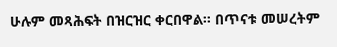ሁሉም መጻሕፍት በዝርዝር ቀርበዋል፡፡ በጥናቱ መሠረትም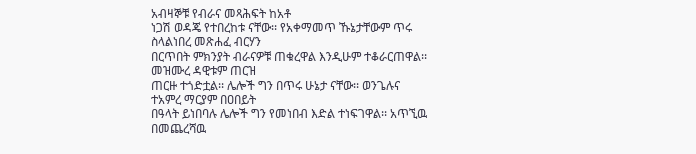አብዛኞቹ የብራና መጻሕፍት ከአቶ
ነጋሽ ወዳጄ የተበረከቱ ናቸው፡፡ የአቀማመጥ ኹኔታቸውም ጥሩ ስላልነበረ መጽሐፈ ብርሃን
በርጥበት ምክንያት ብራናዎቹ ጠቁረዋል እንዲሁም ተቆራርጠዋል፡፡ መዝሙረ ዳዊቱም ጠርዝ
ጠርዙ ተጎድቷል፡፡ ሌሎች ግን በጥሩ ሁኔታ ናቸው፡፡ ወንጌሉና ተአምረ ማርያም በዐበይት
በዓላት ይነበባሉ ሌሎች ግን የመነበብ እድል ተነፍገዋል፡፡ አጥኚዉ በመጨረሻዉ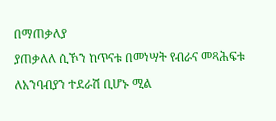በማጠቃለያ
ያጠቃለለ ሲኾን ከጥናቱ በመነሣት የብራና መጻሕፍቱ ለአንባብያን ተደራሽ ቢሆኑ ሚል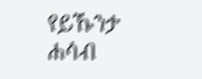የይኹንታ ሐሳብ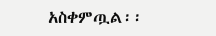አስቀምጧል፡፡